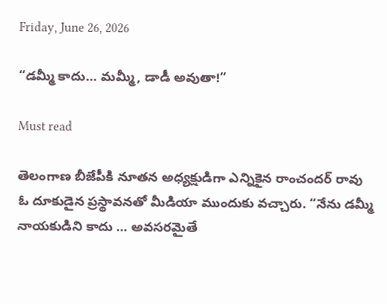Friday, June 26, 2026

“డమ్మీ కాదు… మమ్మీ, డాడీ అవుతా!”

Must read

తెలంగాణ బీజేపీకి నూతన అధ్యక్షుడిగా ఎన్నికైన రాంచందర్ రావు ఓ దూకుడైన ప్రస్థావనతో మీడియా ముందుకు వచ్చారు. “నేను డమ్మీ నాయకుడిని కాదు … అవసరమైతే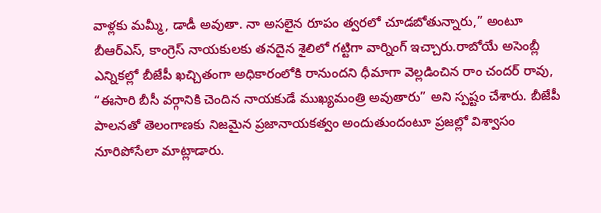వాళ్లకు మమ్మీ, డాడీ అవుతా. నా అసలైన రూపం త్వరలో చూడబోతున్నారు,” అంటూ బీఆర్ఎస్, కాంగ్రెస్ నాయకులకు తనదైన శైలిలో గట్టిగా వార్నింగ్ ఇచ్చారు.రాబోయే అసెంబ్లీ ఎన్నికల్లో బీజేపీ ఖచ్చితంగా అధికారంలోకి రానుందని ధీమాగా వెల్లడించిన రాం చందర్ రావు, “ఈసారి బీసీ వర్గానికి చెందిన నాయకుడే ముఖ్యమంత్రి అవుతారు” అని స్పష్టం చేశారు. బీజేపీ పాలనతో తెలంగాణకు నిజమైన ప్రజానాయకత్వం అందుతుందంటూ ప్రజల్లో విశ్వాసం నూరిపోసేలా మాట్లాడారు.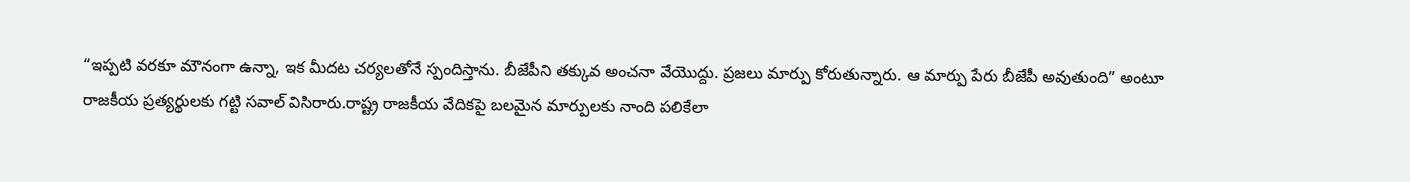“ఇప్పటి వరకూ మౌనంగా ఉన్నా, ఇక మీదట చర్యలతోనే స్పందిస్తాను. బీజేపీని తక్కువ అంచనా వేయొద్దు. ప్రజలు మార్పు కోరుతున్నారు. ఆ మార్పు పేరు బీజేపీ అవుతుంది” అంటూ రాజకీయ ప్రత్యర్థులకు గట్టి సవాల్ విసిరారు.రాష్ట్ర రాజకీయ వేదికపై బలమైన మార్పులకు నాంది పలికేలా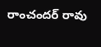రాంచందర్ రావు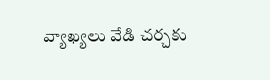వ్యాఖ్యలు వేడి చర్చకు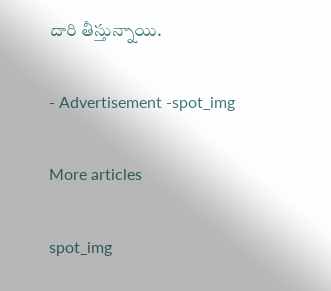దారి తీస్తున్నాయి.

- Advertisement -spot_img

More articles

spot_img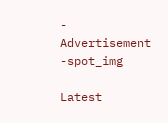- Advertisement -spot_img

Latest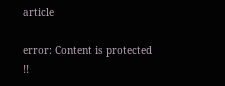article

error: Content is protected !!